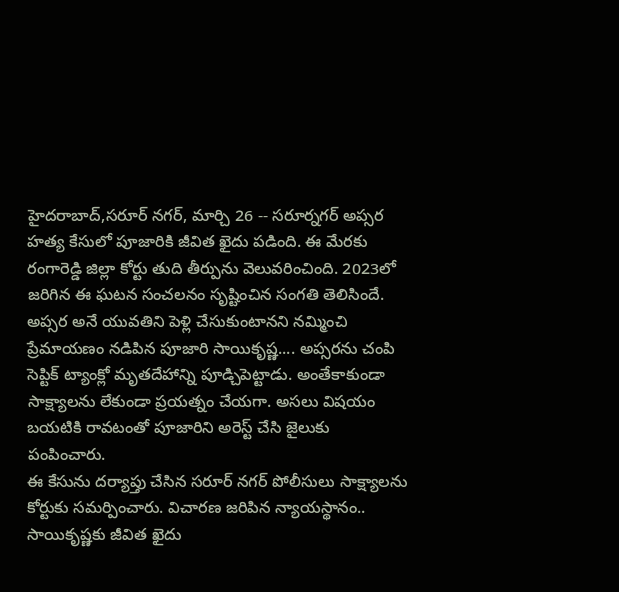హైదరాబాద్,సరూర్ నగర్, మార్చి 26 -- సరూర్నగర్ అప్సర హత్య కేసులో పూజారికి జీవిత ఖైదు పడింది. ఈ మేరకు రంగారెడ్డి జిల్లా కోర్టు తుది తీర్పును వెలువరించింది. 2023లో జరిగిన ఈ ఘటన సంచలనం సృష్టించిన సంగతి తెలిసిందే.
అప్సర అనే యువతిని పెళ్లి చేసుకుంటానని నమ్మించి ప్రేమాయణం నడిపిన పూజారి సాయికృష్ణ.... అప్సరను చంపి సెప్టిక్ ట్యాంక్లో మృతదేహాన్ని పూడ్చిపెట్టాడు. అంతేకాకుండా సాక్ష్యాలను లేకుండా ప్రయత్నం చేయగా. అసలు విషయం బయటికి రావటంతో పూజారిని అరెస్ట్ చేసి జైలుకు పంపించారు.
ఈ కేసును దర్యాప్తు చేసిన సరూర్ నగర్ పోలీసులు సాక్ష్యాలను కోర్టుకు సమర్పించారు. విచారణ జరిపిన న్యాయస్థానం.. సాయికృష్ణకు జీవిత ఖైదు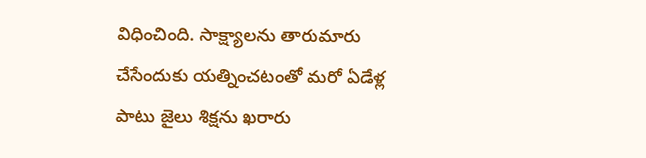విధించింది. సాక్ష్యాలను తారుమారు చేసేందుకు యత్నించటంతో మరో ఏడేళ్ల పాటు జైలు శిక్షను ఖరారు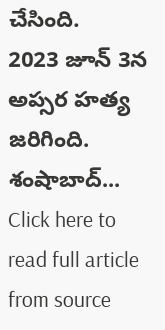చేసింది.
2023 జూన్ 3న అప్సర హత్య జరిగింది. శంషాబాద్...
Click here to read full article from source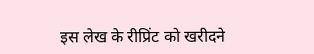इस लेख के रीप्रिंट को खरीदने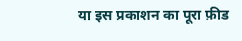या इस प्रकाशन का पूरा फ़ीड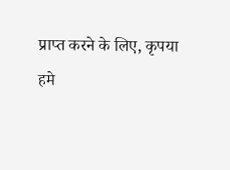प्राप्त करने के लिए, कृपया
हमे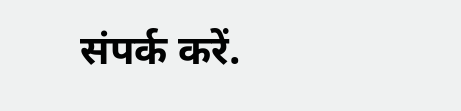संपर्क करें.